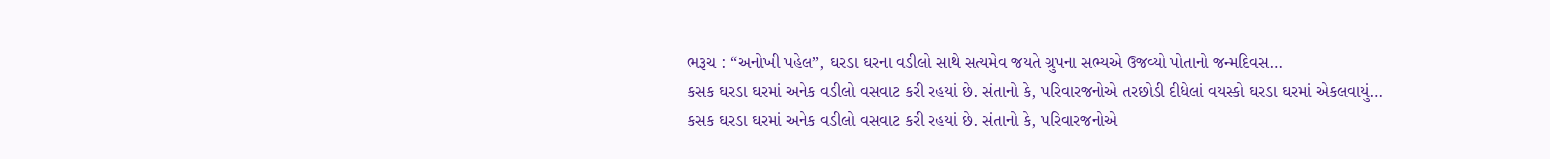ભરૂચ : “અનોખી પહેલ”, ઘરડા ઘરના વડીલો સાથે સત્યમેવ જયતે ગ્રુપના સભ્યએ ઉજવ્યો પોતાનો જન્મદિવસ…
કસક ઘરડા ઘરમાં અનેક વડીલો વસવાટ કરી રહયાં છે. સંતાનો કે, પરિવારજનોએ તરછોડી દીધેલાં વયસ્કો ઘરડા ઘરમાં એકલવાયું…
કસક ઘરડા ઘરમાં અનેક વડીલો વસવાટ કરી રહયાં છે. સંતાનો કે, પરિવારજનોએ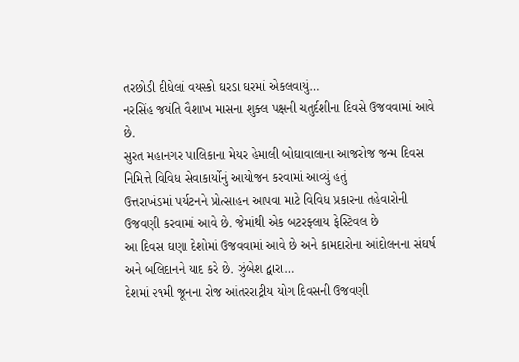તરછોડી દીધેલાં વયસ્કો ઘરડા ઘરમાં એકલવાયું…
નરસિંહ જયંતિ વૈશાખ માસના શુક્લ પક્ષની ચતુર્દશીના દિવસે ઉજવવામાં આવે છે.
સુરત મહાનગર પાલિકાના મેયર હેમાલી બોઘાવાલાના આજરોજ જન્મ દિવસ નિમિત્તે વિવિધ સેવાકાર્યોનું આયોજન કરવામાં આવ્યું હતું
ઉત્તરાખંડમાં પર્યટનને પ્રોત્સાહન આપવા માટે વિવિધ પ્રકારના તહેવારોની ઉજવણી કરવામાં આવે છે. જેમાંથી એક બટરફ્લાય ફેસ્ટિવલ છે
આ દિવસ ઘણા દેશોમાં ઉજવવામાં આવે છે અને કામદારોના આંદોલનના સંઘર્ષ અને બલિદાનને યાદ કરે છે. ઝુંબેશ દ્વારા…
દેશમાં ૨૧મી જૂનના રોજ આંતરરાટ્રીય યોગ દિવસની ઉજવણી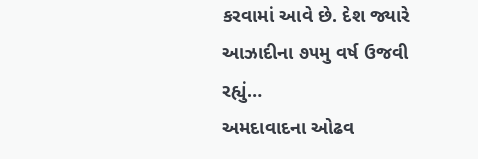કરવામાં આવે છે. દેશ જ્યારે આઝાદીના ૭૫મુ વર્ષ ઉજવી રહ્યું…
અમદાવાદના ઓઢવ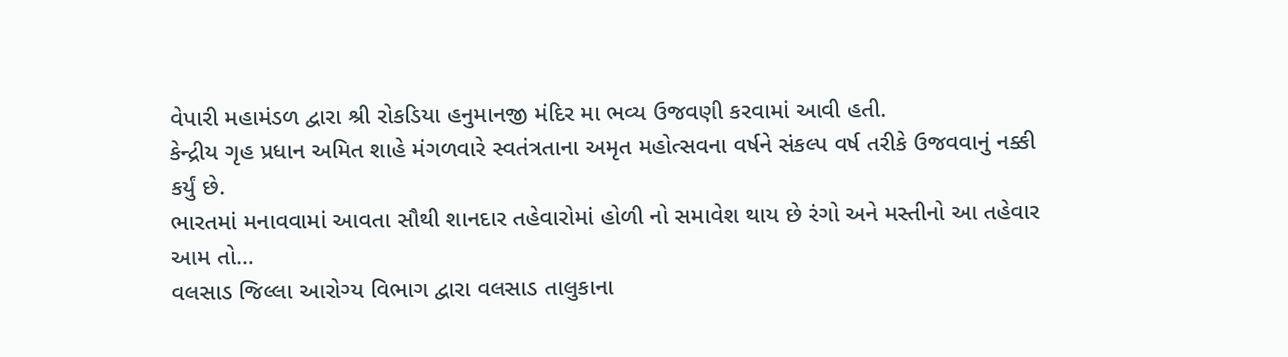વેપારી મહામંડળ દ્વારા શ્રી રોકડિયા હનુમાનજી મંદિર મા ભવ્ય ઉજવણી કરવામાં આવી હતી.
કેન્દ્રીય ગૃહ પ્રધાન અમિત શાહે મંગળવારે સ્વતંત્રતાના અમૃત મહોત્સવના વર્ષને સંકલ્પ વર્ષ તરીકે ઉજવવાનું નક્કી કર્યું છે.
ભારતમાં મનાવવામાં આવતા સૌથી શાનદાર તહેવારોમાં હોળી નો સમાવેશ થાય છે રંગો અને મસ્તીનો આ તહેવાર આમ તો…
વલસાડ જિલ્લા આરોગ્ય વિભાગ દ્વારા વલસાડ તાલુકાના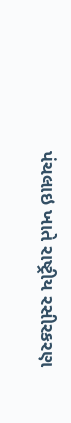પંચલાઇ ખાતે રાષ્ટ્રીય રસીરકરણ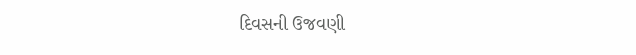દિવસની ઉજવણી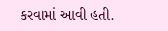કરવામાં આવી હતી.